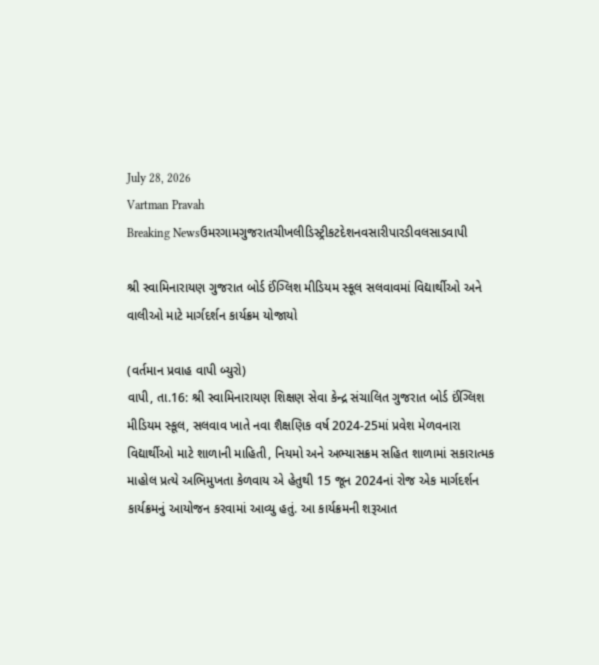July 28, 2026
Vartman Pravah
Breaking Newsઉમરગામગુજરાતચીખલીડિસ્ટ્રીકટદેશનવસારીપારડીવલસાડવાપી

શ્રી સ્‍વામિનારાયણ ગુજરાત બોર્ડ ઈંગ્‍લિશ મીડિયમ સ્‍કૂલ સલવાવમાં વિદ્યાર્થીઓ અને વાલીઓ માટે માર્ગદર્શન કાર્યક્રમ યોજાયો

(વર્તમાન પ્રવાહ વાપી બ્‍યુરો)
વાપી, તા.16: શ્રી સ્‍વામિનારાયણ શિક્ષણ સેવા કેન્‍દ્ર સંચાલિત ગુજરાત બોર્ડ ઈંગ્‍લિશ મીડિયમ સ્‍કૂલ, સલવાવ ખાતે નવા શૈક્ષણિક વર્ષ 2024-25માં પ્રવેશ મેળવનારા વિદ્યાર્થીઓ માટે શાળાની માહિતી, નિયમો અને અભ્‍યાસક્રમ સહિત શાળામાં સકારાત્‍મક માહોલ પ્રત્‍યે અભિમુખતા કેળવાય એ હેતુથી 15 જૂન 2024નાં રોજ એક માર્ગદર્શન કાર્યક્રમનું આયોજન કરવામાં આવ્‍યુ હતું. આ કાર્યક્રમની શરૂઆત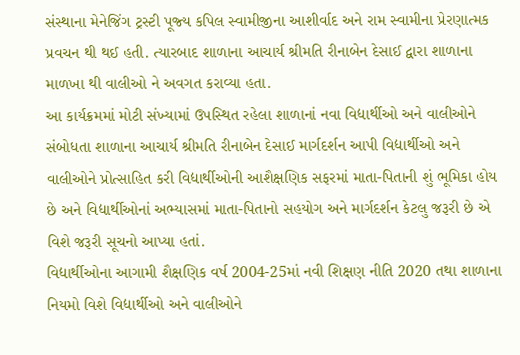સંસ્‍થાના મેનેજિંગ ટ્રસ્‍ટી પૂજ્‍ય કપિલ સ્‍વામીજીના આશીર્વાદ અને રામ સ્‍વામીના પ્રેરણાત્‍મક પ્રવચન થી થઈ હતી. ત્‍યારબાદ શાળાના આચાર્ય શ્રીમતિ રીનાબેન દેસાઈ દ્વારા શાળાના માળખા થી વાલીઓ ને અવગત કરાવ્‍યા હતા.
આ કાર્યક્રમમાં મોટી સંખ્‍યામાં ઉપસ્‍થિત રહેલા શાળાનાં નવા વિદ્યાર્થીઓ અને વાલીઓને સંબોધતા શાળાના આચાર્ય શ્રીમતિ રીનાબેન દેસાઈ માર્ગદર્શન આપી વિદ્યાર્થીઓ અને વાલીઓને પ્રોત્‍સાહિત કરી વિદ્યાર્થીઓની આશૈક્ષણિક સફરમાં માતા-પિતાની શું ભૂમિકા હોય છે અને વિદ્યાર્થીઓનાં અભ્‍યાસમાં માતા-પિતાનો સહયોગ અને માર્ગદર્શન કેટલુ જરૂરી છે એ વિશે જરૂરી સૂચનો આપ્‍યા હતાં.
વિદ્યાર્થીઓના આગામી શૈક્ષણિક વર્ષ 2004-25માં નવી શિક્ષણ નીતિ 2020 તથા શાળાના નિયમો વિશે વિદ્યાર્થીઓ અને વાલીઓને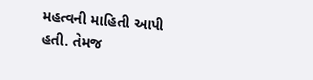મહત્‍વની માહિતી આપી હતી. તેમજ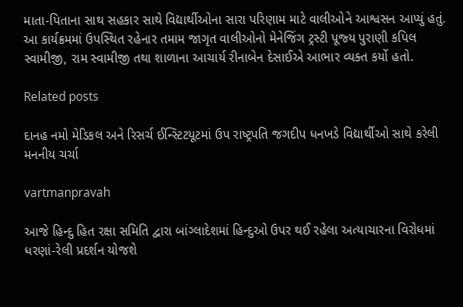માતા-પિતાના સાથ સહકાર સાથે વિદ્યાર્થીઓના સારા પરિણામ માટે વાલીઓને આશ્વસન આપ્‍યું હતું.
આ કાર્યક્રમમાં ઉપસ્‍થિત રહેનાર તમામ જાગૃત વાલીઓનો મેનેજિંગ ટ્રસ્‍ટી પૂજ્‍ય પુરાણી કપિલ સ્‍વામીજી, રામ સ્‍વામીજી તથા શાળાના આચાર્ય રીનાબેન દેસાઈએ આભાર વ્‍યક્‍ત કર્યો હતો.

Related posts

દાનહ નમો મેડિકલ અને રિસર્ચ ઈન્‍સ્‍ટિટયૂટમાં ઉપ રાષ્‍ટ્રપતિ જગદીપ ધનખડે વિદ્યાર્થીઓ સાથે કરેલી મનનીય ચર્ચા

vartmanpravah

આજે હિન્‍દુ હિત રક્ષા સમિતિ દ્વારા બાંગ્‍લાદેશમાં હિન્‍દુઓ ઉપર થઈ રહેલા અત્‍યાચારના વિરોધમાં ધરણાં-રેલી પ્રદર્શન યોજશે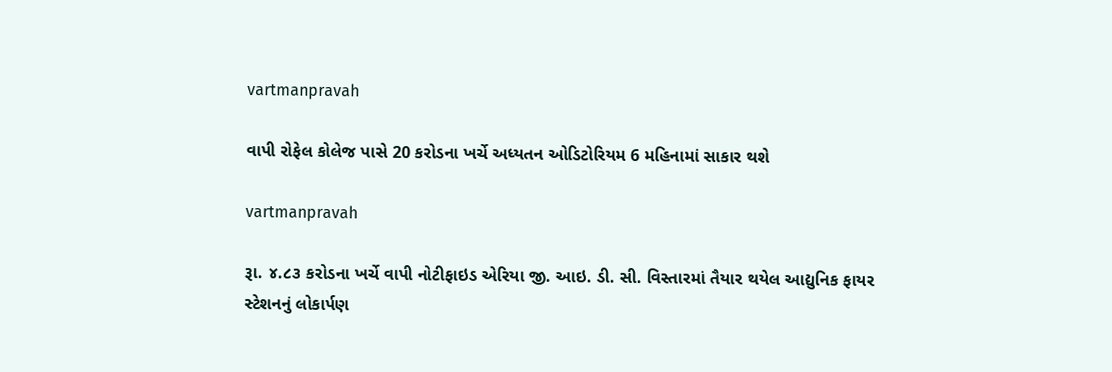vartmanpravah

વાપી રોફેલ કોલેજ પાસે 20 કરોડના ખર્ચે અધ્‍યતન ઓડિટોરિયમ 6 મહિનામાં સાકાર થશે

vartmanpravah

રૂા. ૪.૮૩ કરોડના ખર્ચે વાપી નોટીફાઇડ એરિયા જી. આઇ. ડી. સી. વિસ્તારમાં તૈયાર થયેલ આદ્યુનિક ફાયર સ્ટેશનનું લોકાર્પણ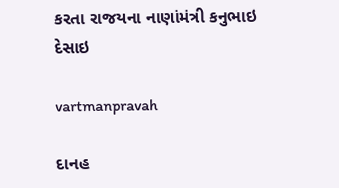કરતા રાજયના નાણાંમંત્રી કનુભાઇ દેસાઇ

vartmanpravah

દાનહ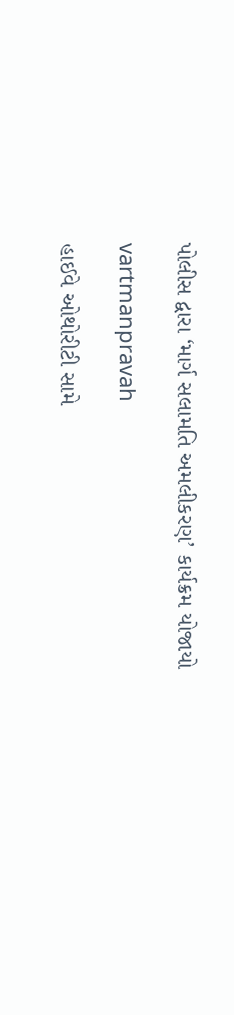પોલીસ દ્વારા ‘માર્ગ સલામતિ અમલીકરણ’ કાર્યક્રમ યોજાયો

vartmanpravah

હાઈવે ઓથોરીટી સામે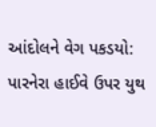આંદોલને વેગ પકડયો: પારનેરા હાઈવે ઉપર યુથ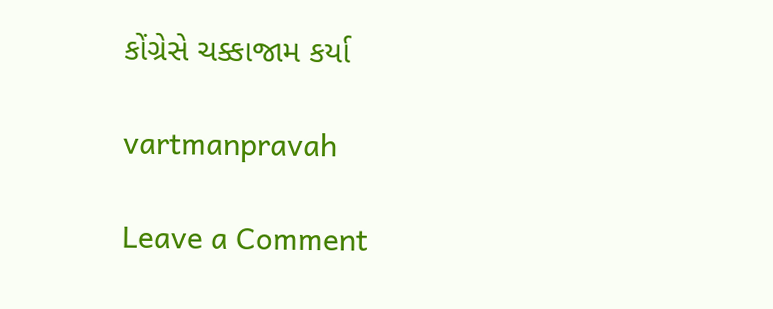કોંગ્રેસે ચક્કાજામ કર્યા

vartmanpravah

Leave a Comment